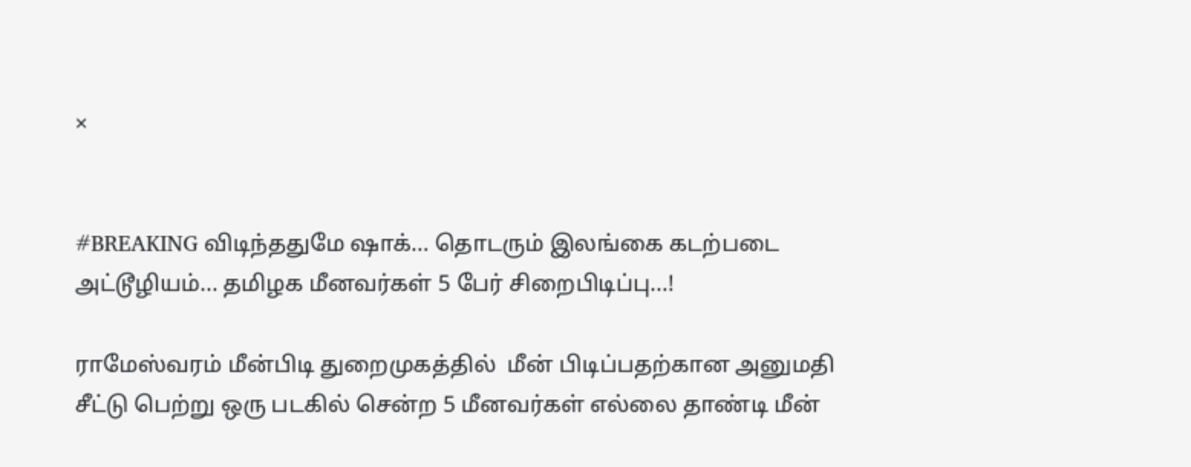×


#BREAKING விடிந்ததுமே ஷாக்... தொடரும் இலங்கை கடற்படை அட்டூழியம்... தமிழக மீனவர்கள் 5 பேர் சிறைபிடிப்பு...!

ராமேஸ்வரம் மீன்பிடி துறைமுகத்தில்  மீன் பிடிப்பதற்கான அனுமதி சீட்டு பெற்று ஒரு படகில் சென்ற 5 மீனவர்கள் எல்லை தாண்டி மீன்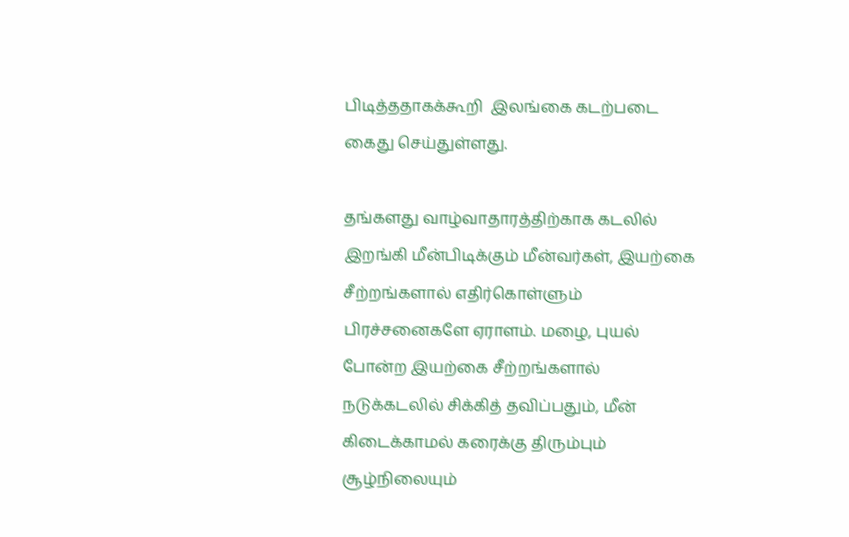பிடித்ததாகக்கூறி  இலங்கை கடற்படை கைது செய்துள்ளது.

தங்களது வாழ்வாதாரத்திற்காக கடலில் இறங்கி மீன்பிடிக்கும் மீன்வர்கள், இயற்கை சீற்றங்களால் எதிர்கொள்ளும் பிரச்சனைகளே ஏராளம். மழை, புயல் போன்ற இயற்கை சீற்றங்களால் நடுக்கடலில் சிக்கித் தவிப்பதும், மீன் கிடைக்காமல் கரைக்கு திரும்பும் சூழ்நிலையும்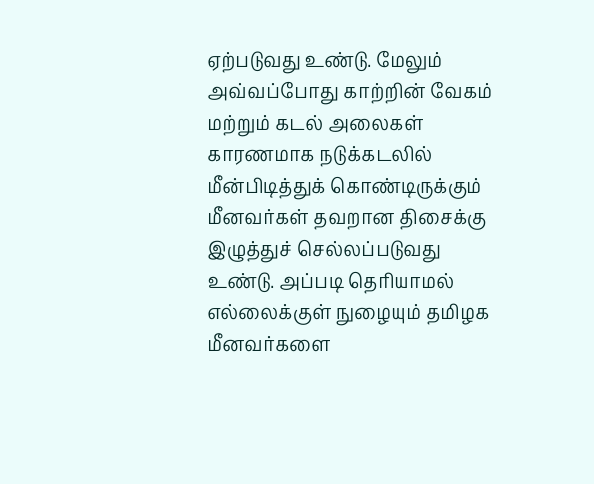ஏற்படுவது உண்டு. மேலும் அவ்வப்போது காற்றின் வேகம் மற்றும் கடல் அலைகள் காரணமாக நடுக்கடலில் மீன்பிடித்துக் கொண்டிருக்கும் மீனவர்கள் தவறான திசைக்கு இழுத்துச் செல்லப்படுவது உண்டு. அப்படி தெரியாமல் எல்லைக்குள் நுழையும் தமிழக மீனவர்களை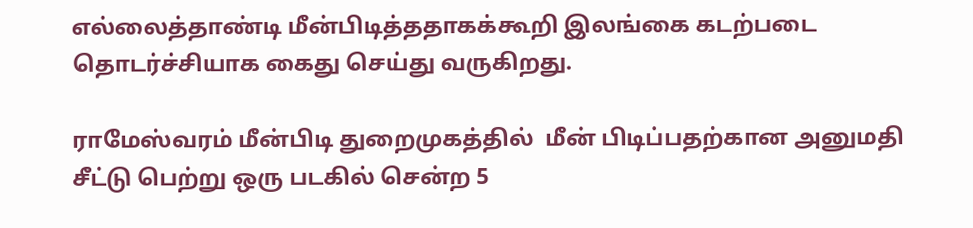எல்லைத்தாண்டி மீன்பிடித்ததாகக்கூறி இலங்கை கடற்படை தொடர்ச்சியாக கைது செய்து வருகிறது.

ராமேஸ்வரம் மீன்பிடி துறைமுகத்தில்  மீன் பிடிப்பதற்கான அனுமதி சீட்டு பெற்று ஒரு படகில் சென்ற 5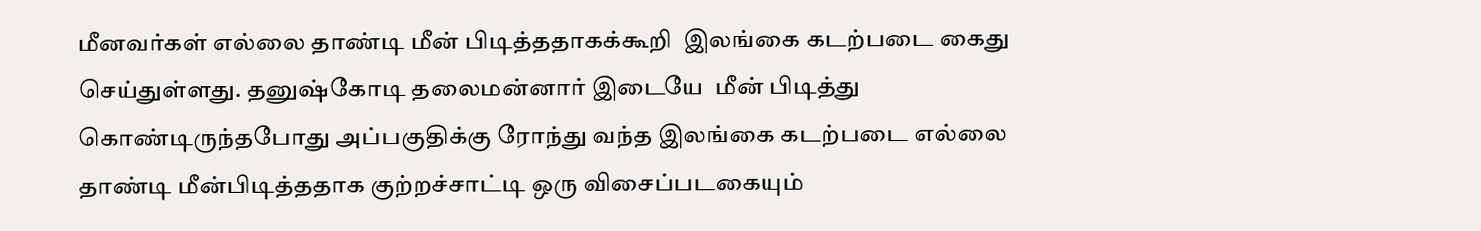மீனவர்கள் எல்லை தாண்டி மீன் பிடித்ததாகக்கூறி  இலங்கை கடற்படை கைது செய்துள்ளது. தனுஷ்கோடி தலைமன்னார் இடையே  மீன் பிடித்து கொண்டிருந்தபோது அப்பகுதிக்கு ரோந்து வந்த இலங்கை கடற்படை எல்லை தாண்டி மீன்பிடித்ததாக குற்றச்சாட்டி ஒரு விசைப்படகையும்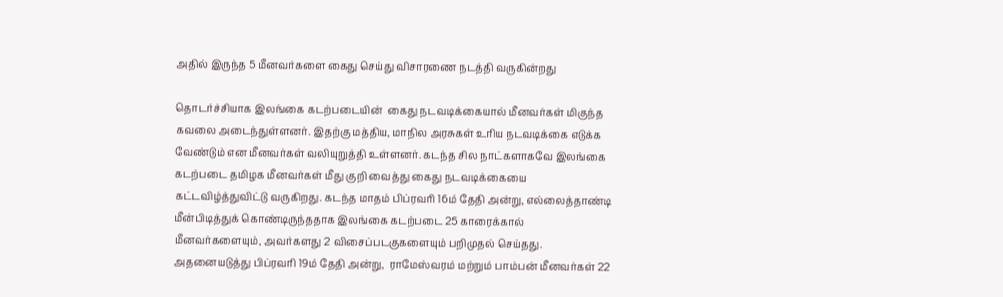அதில் இருந்த 5 மீனவர்களை கைது செய்து விசாரணை நடத்தி வருகின்றது

தொடர்ச்சியாக இலங்கை கடற்படையின்  கைது நடவடிக்கையால் மீனவர்கள் மிகுந்த கவலை அடைந்துள்ளனர். இதற்கு மத்திய, மாநில அரசுகள் உரிய நடவடிக்கை எடுக்க வேண்டும் என மீனவர்கள் வலியுறுத்தி உள்ளனர். கடந்த சில நாட்களாகவே இலங்கை கடற்படை தமிழக மீனவர்கள் மீது குறி வைத்து கைது நடவடிக்கையை கட்டவிழ்த்துவிட்டு வருகிறது. கடந்த மாதம் பிப்ரவரி 16ம் தேதி அன்று, எல்லைத்தாண்டி மீன்பிடித்துக் கொண்டிருந்ததாக இலங்கை கடற்படை 25 காரைக்கால் மீனவர்களையும், அவர்களது 2 விசைப்படகுகளையும் பறிமுதல் செய்தது. அதனையடுத்து பிப்ரவரி 19ம் தேதி அன்று,  ராமேஸ்வரம் மற்றும் பாம்பன் மீனவர்கள் 22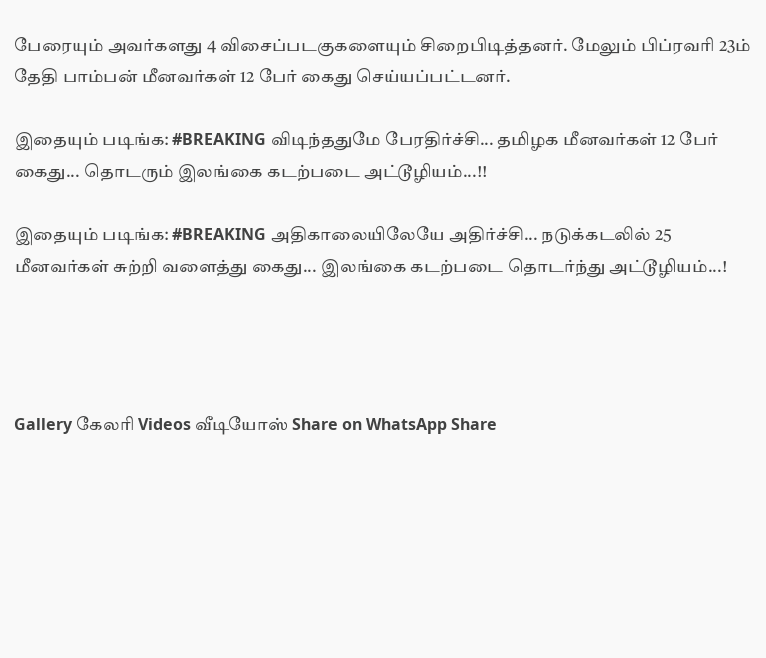பேரையும் அவர்களது 4 விசைப்படகுகளையும் சிறைபிடித்தனர். மேலும் பிப்ரவரி 23ம் தேதி பாம்பன் மீனவர்கள் 12 பேர் கைது செய்யப்பட்டனர்.

இதையும் படிங்க: #BREAKING விடிந்ததுமே பேரதிர்ச்சி... தமிழக மீனவர்கள் 12 பேர் கைது... தொடரும் இலங்கை கடற்படை அட்டூழியம்...!!

இதையும் படிங்க: #BREAKING அதிகாலையிலேயே அதிர்ச்சி... நடுக்கடலில் 25 மீனவர்கள் சுற்றி வளைத்து கைது... இலங்கை கடற்படை தொடர்ந்து அட்டூழியம்...!




Gallery கேலரி Videos வீடியோஸ் Share on WhatsApp Share